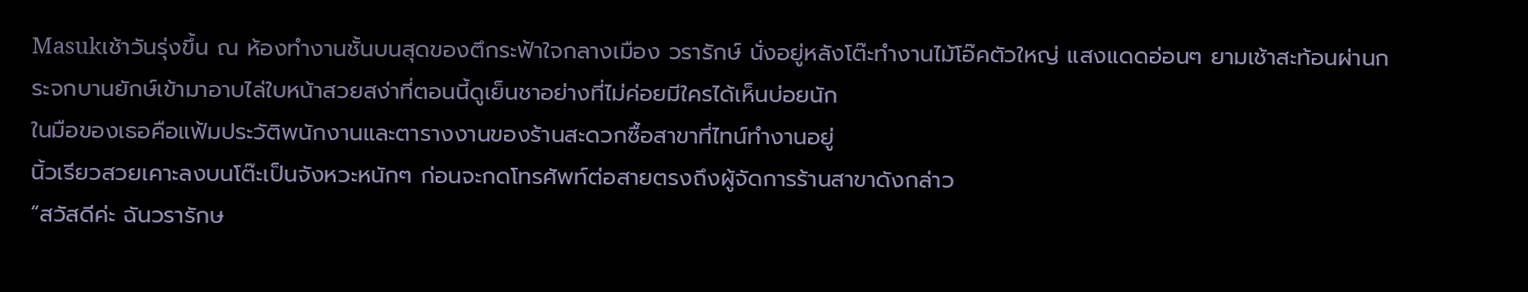Masukเช้าวันรุ่งขึ้น ณ ห้องทำงานชั้นบนสุดของตึกระฟ้าใจกลางเมือง วรารักษ์ นั่งอยู่หลังโต๊ะทำงานไม้โอ๊คตัวใหญ่ แสงแดดอ่อนๆ ยามเช้าสะท้อนผ่านกระจกบานยักษ์เข้ามาอาบไล่ใบหน้าสวยสง่าที่ตอนนี้ดูเย็นชาอย่างที่ไม่ค่อยมีใครได้เห็นบ่อยนัก
ในมือของเธอคือแฟ้มประวัติพนักงานและตารางงานของร้านสะดวกซื้อสาขาที่ไทน์ทำงานอยู่
นิ้วเรียวสวยเคาะลงบนโต๊ะเป็นจังหวะหนักๆ ก่อนจะกดโทรศัพท์ต่อสายตรงถึงผู้จัดการร้านสาขาดังกล่าว
“สวัสดีค่ะ ฉันวรารักษ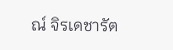ณ์ จิรเดชารัต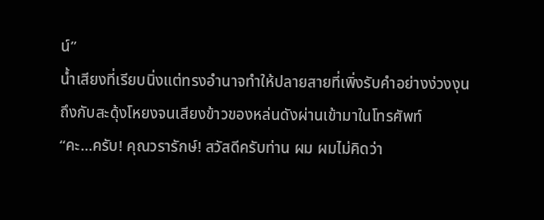น์”
น้ำเสียงที่เรียบนิ่งแต่ทรงอำนาจทำให้ปลายสายที่เพิ่งรับคำอย่างง่วงงุนถึงกับสะดุ้งโหยงจนเสียงข้าวของหล่นดังผ่านเข้ามาในโทรศัพท์
“คะ...ครับ! คุณวรารักษ์! สวัสดีครับท่าน ผม ผมไม่คิดว่า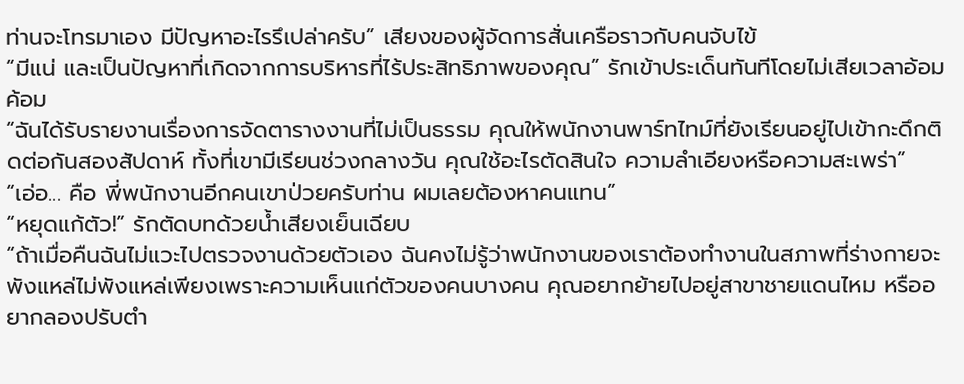ท่านจะโทรมาเอง มีปัญหาอะไรรึเปล่าครับ” เสียงของผู้จัดการสั่นเครือราวกับคนจับไข้
“มีแน่ และเป็นปัญหาที่เกิดจากการบริหารที่ไร้ประสิทธิภาพของคุณ” รักเข้าประเด็นทันทีโดยไม่เสียเวลาอ้อมค้อม
“ฉันได้รับรายงานเรื่องการจัดตารางงานที่ไม่เป็นธรรม คุณให้พนักงานพาร์ทไทม์ที่ยังเรียนอยู่ไปเข้ากะดึกติดต่อกันสองสัปดาห์ ทั้งที่เขามีเรียนช่วงกลางวัน คุณใช้อะไรตัดสินใจ ความลำเอียงหรือความสะเพร่า”
“เอ่อ... คือ พี่พนักงานอีกคนเขาป่วยครับท่าน ผมเลยต้องหาคนแทน”
“หยุดแก้ตัว!” รักตัดบทด้วยน้ำเสียงเย็นเฉียบ
“ถ้าเมื่อคืนฉันไม่แวะไปตรวจงานด้วยตัวเอง ฉันคงไม่รู้ว่าพนักงานของเราต้องทำงานในสภาพที่ร่างกายจะพังแหล่ไม่พังแหล่เพียงเพราะความเห็นแก่ตัวของคนบางคน คุณอยากย้ายไปอยู่สาขาชายแดนไหม หรืออยากลองปรับตำ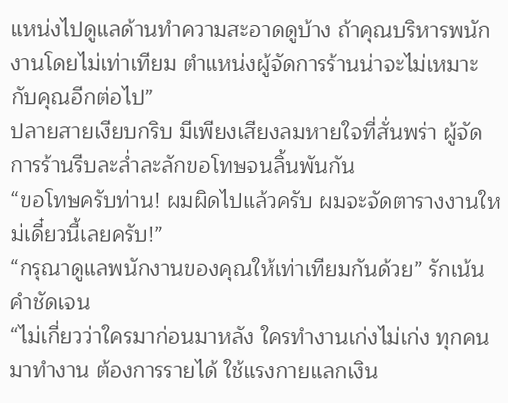แหน่งไปดูแลด้านทำความสะอาดดูบ้าง ถ้าคุณบริหารพนักงานโดยไม่เท่าเทียม ตำแหน่งผู้จัดการร้านน่าจะไม่เหมาะกับคุณอีกต่อไป”
ปลายสายเงียบกริบ มีเพียงเสียงลมหายใจที่สั่นพร่า ผู้จัดการร้านรีบละล่ำละลักขอโทษจนลิ้นพันกัน
“ขอโทษครับท่าน! ผมผิดไปแล้วครับ ผมจะจัดตารางงานใหม่เดี๋ยวนี้เลยครับ!”
“กรุณาดูแลพนักงานของคุณให้เท่าเทียมกันด้วย” รักเน้นคำชัดเจน
“ไม่เกี่ยวว่าใครมาก่อนมาหลัง ใครทำงานเก่งไม่เก่ง ทุกคนมาทำงาน ต้องการรายได้ ใช้แรงกายแลกเงิน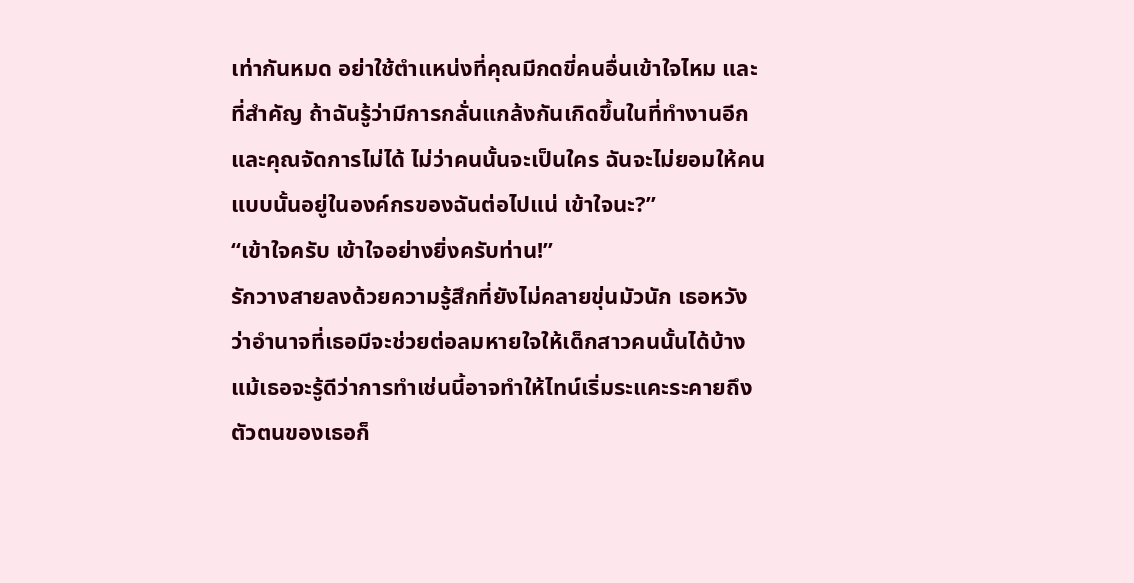เท่ากันหมด อย่าใช้ตำแหน่งที่คุณมีกดขี่คนอื่นเข้าใจไหม และที่สำคัญ ถ้าฉันรู้ว่ามีการกลั่นแกล้งกันเกิดขึ้นในที่ทำงานอีก และคุณจัดการไม่ได้ ไม่ว่าคนนั้นจะเป็นใคร ฉันจะไม่ยอมให้คนแบบนั้นอยู่ในองค์กรของฉันต่อไปแน่ เข้าใจนะ?”
“เข้าใจครับ เข้าใจอย่างยิ่งครับท่าน!”
รักวางสายลงด้วยความรู้สึกที่ยังไม่คลายขุ่นมัวนัก เธอหวังว่าอำนาจที่เธอมีจะช่วยต่อลมหายใจให้เด็กสาวคนนั้นได้บ้าง แม้เธอจะรู้ดีว่าการทำเช่นนี้อาจทำให้ไทน์เริ่มระแคะระคายถึงตัวตนของเธอก็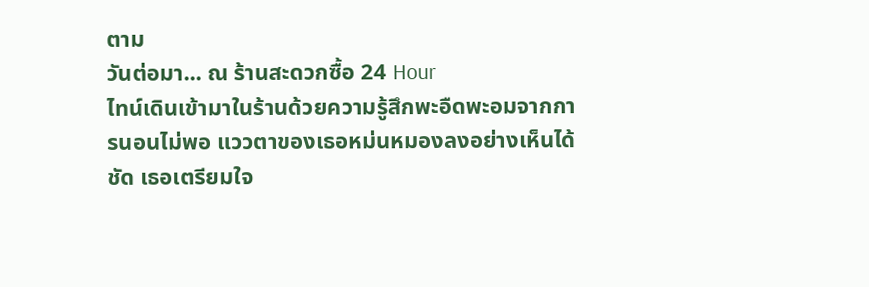ตาม
วันต่อมา... ณ ร้านสะดวกซื้อ 24 Hour
ไทน์เดินเข้ามาในร้านด้วยความรู้สึกพะอืดพะอมจากการนอนไม่พอ แววตาของเธอหม่นหมองลงอย่างเห็นได้ชัด เธอเตรียมใจ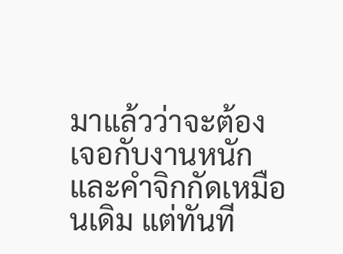มาแล้วว่าจะต้องเจอกับงานหนักและคำจิกกัดเหมือนเดิม แต่ทันที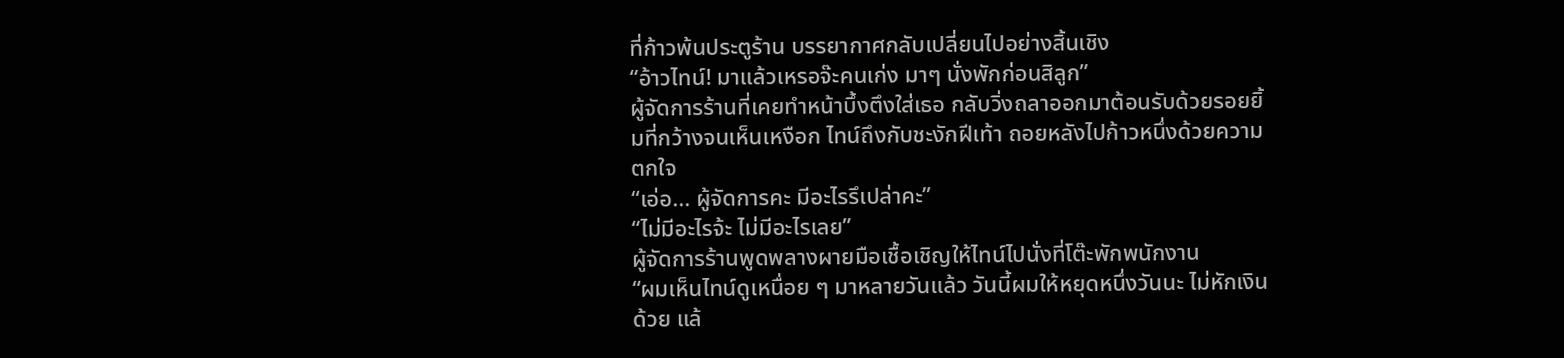ที่ก้าวพ้นประตูร้าน บรรยากาศกลับเปลี่ยนไปอย่างสิ้นเชิง
“อ้าวไทน์! มาแล้วเหรอจ๊ะคนเก่ง มาๆ นั่งพักก่อนสิลูก”
ผู้จัดการร้านที่เคยทำหน้าบึ้งตึงใส่เธอ กลับวิ่งถลาออกมาต้อนรับด้วยรอยยิ้มที่กว้างจนเห็นเหงือก ไทน์ถึงกับชะงักฝีเท้า ถอยหลังไปก้าวหนึ่งด้วยความตกใจ
“เอ่อ... ผู้จัดการคะ มีอะไรรึเปล่าคะ”
“ไม่มีอะไรจ้ะ ไม่มีอะไรเลย”
ผู้จัดการร้านพูดพลางผายมือเชื้อเชิญให้ไทน์ไปนั่งที่โต๊ะพักพนักงาน
“ผมเห็นไทน์ดูเหนื่อย ๆ มาหลายวันแล้ว วันนี้ผมให้หยุดหนึ่งวันนะ ไม่หักเงินด้วย แล้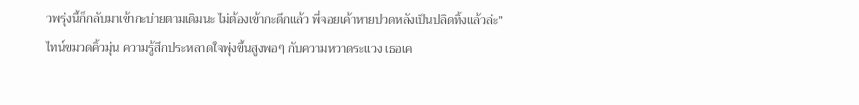วพรุ่งนี้ก็กลับมาเข้ากะบ่ายตามเดิมนะ ไม่ต้องเข้ากะดึกแล้ว พี่จอยเค้าหายปวดหลังเป็นปลิดทิ้งแล้วล่ะ”
ไทน์ขมวดคิ้วมุ่น ความรู้สึกประหลาดใจพุ่งขึ้นสูงพอๆ กับความหวาดระแวง เธอเค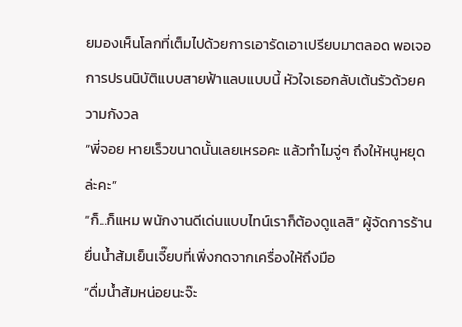ยมองเห็นโลกที่เต็มไปด้วยการเอารัดเอาเปรียบมาตลอด พอเจอการปรนนิบัติแบบสายฟ้าแลบแบบนี้ หัวใจเธอกลับเต้นรัวด้วยความกังวล
“พี่จอย หายเร็วขนาดนั้นเลยเหรอคะ แล้วทำไมจู่ๆ ถึงให้หนูหยุดล่ะคะ”
“ก็...ก็แหม พนักงานดีเด่นแบบไทน์เราก็ต้องดูแลสิ” ผู้จัดการร้านยื่นน้ำส้มเย็นเจี๊ยบที่เพิ่งกดจากเครื่องให้ถึงมือ
“ดื่มน้ำส้มหน่อยนะจ๊ะ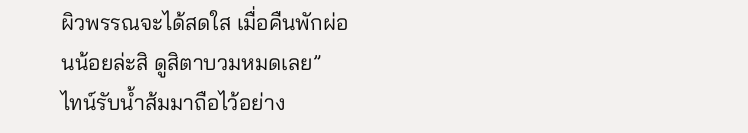ผิวพรรณจะได้สดใส เมื่อคืนพักผ่อนน้อยล่ะสิ ดูสิตาบวมหมดเลย”
ไทน์รับน้ำส้มมาถือไว้อย่าง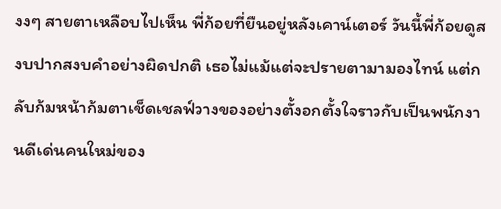งงๆ สายตาเหลือบไปเห็น พี่ก้อยที่ยืนอยู่หลังเคาน์เตอร์ วันนี้พี่ก้อยดูสงบปากสงบคำอย่างผิดปกติ เธอไม่แม้แต่จะปรายตามามองไทน์ แต่กลับก้มหน้าก้มตาเช็ดเชลฟ์วางของอย่างตั้งอกตั้งใจราวกับเป็นพนักงานดีเด่นคนใหม่ของ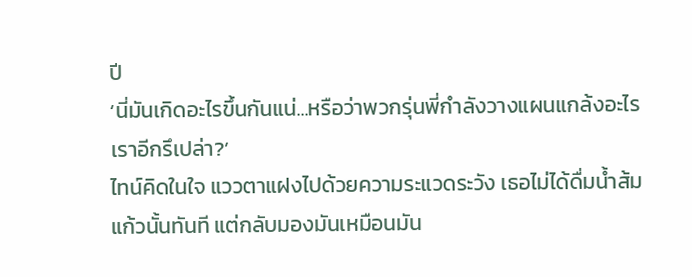ปี
‘นี่มันเกิดอะไรขึ้นกันแน่...หรือว่าพวกรุ่นพี่กำลังวางแผนแกล้งอะไรเราอีกรึเปล่า?’
ไทน์คิดในใจ แววตาแฝงไปด้วยความระแวดระวัง เธอไม่ได้ดื่มน้ำส้มแก้วนั้นทันที แต่กลับมองมันเหมือนมัน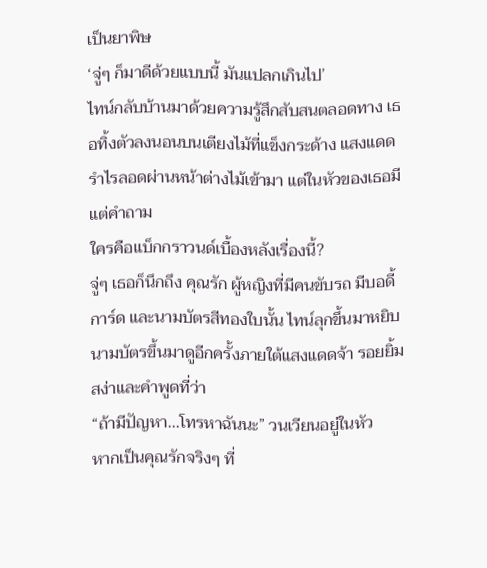เป็นยาพิษ
‘จู่ๆ ก็มาดีด้วยแบบนี้ มันแปลกเกินไป’
ไทน์กลับบ้านมาด้วยความรู้สึกสับสนตลอดทาง เธอทิ้งตัวลงนอนบนเตียงไม้ที่แข็งกระด้าง แสงแดดรำไรลอดผ่านหน้าต่างไม้เข้ามา แต่ในหัวของเธอมีแต่คำถาม
ใครคือแบ็กกราวนด์เบื้องหลังเรื่องนี้?
จู่ๆ เธอก็นึกถึง คุณรัก ผู้หญิงที่มีคนขับรถ มีบอดี้การ์ด และนามบัตรสีทองใบนั้น ไทน์ลุกขึ้นมาหยิบนามบัตรขึ้นมาดูอีกครั้งภายใต้แสงแดดจ้า รอยยิ้มสง่าและคำพูดที่ว่า
“ถ้ามีปัญหา...โทรหาฉันนะ” วนเวียนอยู่ในหัว
หากเป็นคุณรักจริงๆ ที่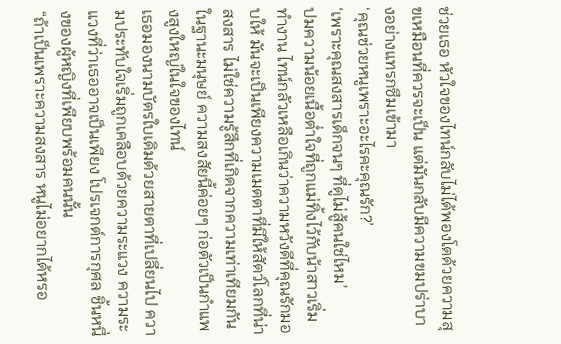ช่วยเธอ หัวใจของไทน์กลับไม่ได้พองโตด้วยความสุขเหมือนที่ควรจะเป็น แต่มันกลับมีความขมปร่าบางอย่างแทรกซึมเข้ามา
‘คุณช่วยหนูเพราะอะไรคะคุณรัก?’
‘เพราะคุณสงสารเด็กจนๆ ที่ดูไม่สู้คนใช่ไหม’
ปมความน้อยเนื้อต่ำใจที่ถูกแม่ทิ้งไว้กับน้าสาวเริ่มทำงาน ไทน์กลัวเหลือเกินว่าความหวังดีที่คุณรักมอบให้ มันจะเป็นเพียงความเมตตาที่มีให้สัตว์โลกที่น่าสงสาร ไม่ใช่ความรู้สึกที่เกิดจากความเท่าเทียมกันในฐานะมนุษย์ ความสงสัยนี้ค่อยๆ ก่อตัวเป็นกำแพงสูงใหญ่ในใจของไทน์
เธอมองนามบัตรใบเดิมด้วยสายตาที่เปลี่ยนไป ความประทับใจเริ่มถูกเคลือบด้วยความระแวง ความระแวงที่ว่าเธออาจเป็นเพียง โปรเจกต์การกุศล ชิ้นหนึ่งของผู้หญิงที่เพียบพร้อมคนนั้น
“ถ้าเป็นเพราะความสงสาร หนูไม่อยากได้หรอ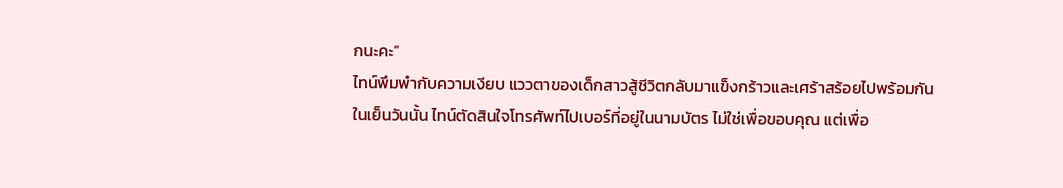กนะคะ”
ไทน์พึมพำกับความเงียบ แววตาของเด็กสาวสู้ชีวิตกลับมาแข็งกร้าวและเศร้าสร้อยไปพร้อมกัน
ในเย็นวันนั้น ไทน์ตัดสินใจโทรศัพท์ไปเบอร์ที่อยู่ในนามบัตร ไม่ใช่เพื่อขอบคุณ แต่เพื่อ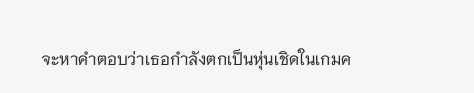จะหาคำตอบว่าเธอกำลังตกเป็นหุ่นเชิดในเกมค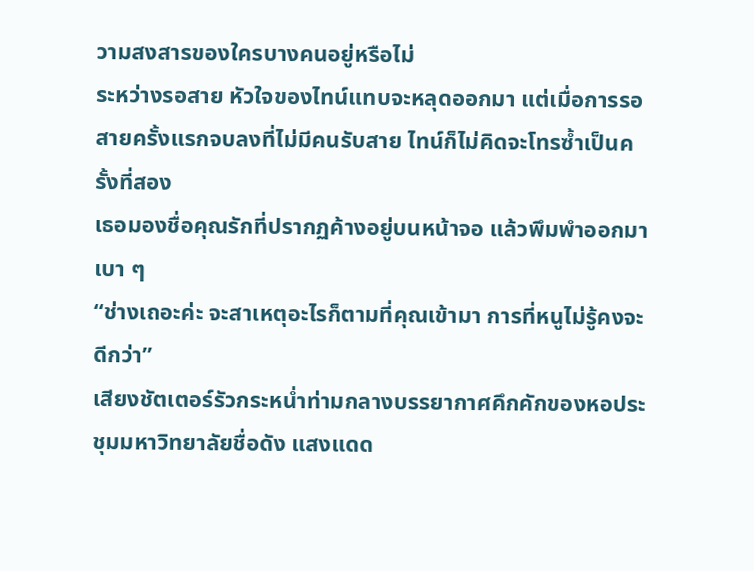วามสงสารของใครบางคนอยู่หรือไม่
ระหว่างรอสาย หัวใจของไทน์แทบจะหลุดออกมา แต่เมื่อการรอสายครั้งแรกจบลงที่ไม่มีคนรับสาย ไทน์ก็ไม่คิดจะโทรซ้ำเป็นครั้งที่สอง
เธอมองชื่อคุณรักที่ปรากฏค้างอยู่บนหน้าจอ แล้วพึมพำออกมาเบา ๆ
“ช่างเถอะค่ะ จะสาเหตุอะไรก็ตามที่คุณเข้ามา การที่หนูไม่รู้คงจะดีกว่า”
เสียงชัตเตอร์รัวกระหน่ำท่ามกลางบรรยากาศคึกคักของหอประชุมมหาวิทยาลัยชื่อดัง แสงแดด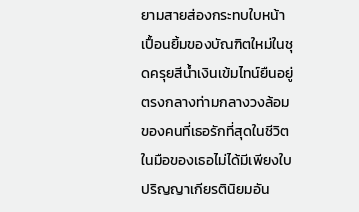ยามสายส่องกระทบใบหน้าเปื้อนยิ้มของบัณฑิตใหม่ในชุดครุยสีน้ำเงินเข้มไทน์ยืนอยู่ตรงกลางท่ามกลางวงล้อมของคนที่เธอรักที่สุดในชีวิต ในมือของเธอไม่ได้มีเพียงใบปริญญาเกียรตินิยมอัน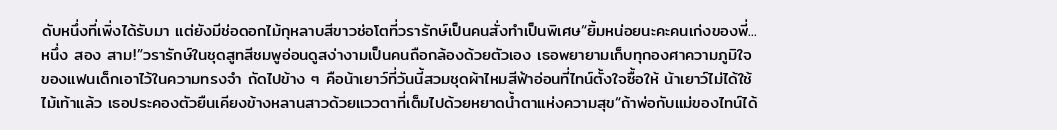ดับหนึ่งที่เพิ่งได้รับมา แต่ยังมีช่อดอกไม้กุหลาบสีขาวช่อโตที่วรารักษ์เป็นคนสั่งทำเป็นพิเศษ“ยิ้มหน่อยนะคะคนเก่งของพี่...หนึ่ง สอง สาม!”วรารักษ์ในชุดสูทสีชมพูอ่อนดูสง่างามเป็นคนถือกล้องด้วยตัวเอง เธอพยายามเก็บทุกองศาความภูมิใจของแฟนเด็กเอาไว้ในความทรงจำ ถัดไปข้าง ๆ คือน้าเยาว์ที่วันนี้สวมชุดผ้าไหมสีฟ้าอ่อนที่ไทน์ตั้งใจซื้อให้ น้าเยาว์ไม่ได้ใช้ไม้เท้าแล้ว เธอประคองตัวยืนเคียงข้างหลานสาวด้วยแววตาที่เต็มไปด้วยหยาดน้ำตาแห่งความสุข“ถ้าพ่อกับแม่ของไทน์ได้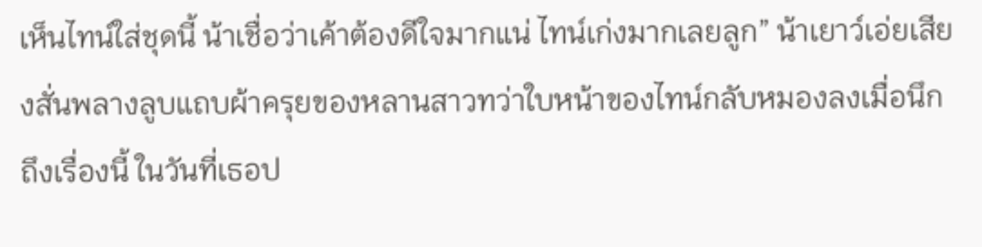เห็นไทน์ใส่ชุดนี้ น้าเชื่อว่าเค้าต้องดีใจมากแน่ ไทน์เก่งมากเลยลูก” น้าเยาว์เอ่ยเสียงสั่นพลางลูบแถบผ้าครุยของหลานสาวทว่าใบหน้าของไทน์กลับหมองลงเมื่อนึกถึงเรื่องนี้ ในวันที่เธอป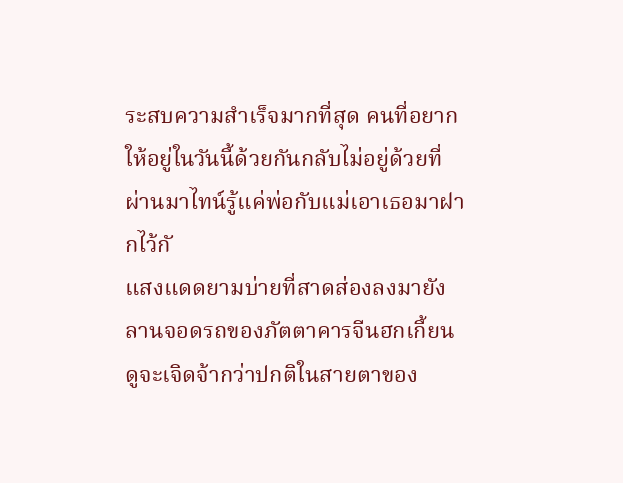ระสบความสำเร็จมากที่สุด คนที่อยากให้อยู่ในวันนี้ด้วยกันกลับไม่อยู่ด้วยที่ผ่านมาไทน์รู้แค่พ่อกับแม่เอาเธอมาฝากไว้กั
แสงแดดยามบ่ายที่สาดส่องลงมายังลานจอดรถของภัตตาคารจีนฮกเกี้ยนดูจะเจิดจ้ากว่าปกติในสายตาของ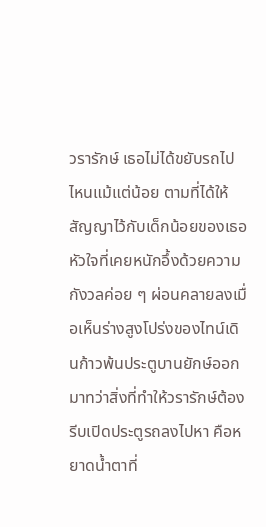วรารักษ์ เธอไม่ได้ขยับรถไปไหนแม้แต่น้อย ตามที่ได้ให้สัญญาไว้กับเด็กน้อยของเธอ หัวใจที่เคยหนักอึ้งด้วยความกังวลค่อย ๆ ผ่อนคลายลงเมื่อเห็นร่างสูงโปร่งของไทน์เดินก้าวพ้นประตูบานยักษ์ออกมาทว่าสิ่งที่ทำให้วรารักษ์ต้องรีบเปิดประตูรถลงไปหา คือหยาดน้ำตาที่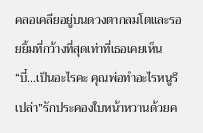คลอเคลียอยู่บนดวงตากลมโตและรอยยิ้มที่กว้างที่สุดเท่าที่เธอเคยเห็น“บี๋...เป็นอะไรคะ คุณพ่อทำอะไรหนูรึเปล่า”รักประคองใบหน้าหวานด้วยค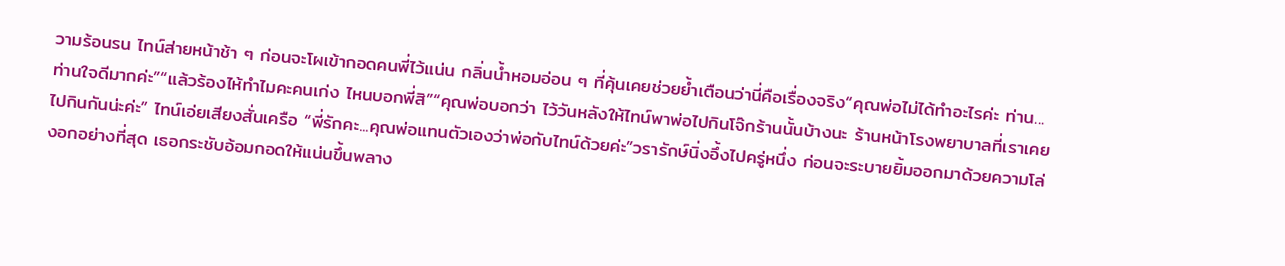วามร้อนรน ไทน์ส่ายหน้าช้า ๆ ก่อนจะโผเข้ากอดคนพี่ไว้แน่น กลิ่นน้ำหอมอ่อน ๆ ที่คุ้นเคยช่วยย้ำเตือนว่านี่คือเรื่องจริง“คุณพ่อไม่ได้ทำอะไรค่ะ ท่าน...ท่านใจดีมากค่ะ”“แล้วร้องไห้ทำไมคะคนเก่ง ไหนบอกพี่สิ”“คุณพ่อบอกว่า ไว้วันหลังให้ไทน์พาพ่อไปกินโจ๊กร้านนั้นบ้างนะ ร้านหน้าโรงพยาบาลที่เราเคยไปกินกันน่ะค่ะ” ไทน์เอ่ยเสียงสั่นเครือ “พี่รักคะ...คุณพ่อแทนตัวเองว่าพ่อกับไทน์ด้วยค่ะ”วรารักษ์นิ่งอึ้งไปครู่หนึ่ง ก่อนจะระบายยิ้มออกมาด้วยความโล่งอกอย่างที่สุด เธอกระชับอ้อมกอดให้แน่นขึ้นพลาง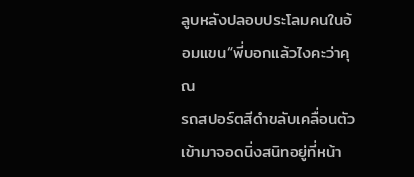ลูบหลังปลอบประโลมคนในอ้อมแขน“พี่บอกแล้วไงคะว่าคุณ
รถสปอร์ตสีดำขลับเคลื่อนตัวเข้ามาจอดนิ่งสนิทอยู่ที่หน้า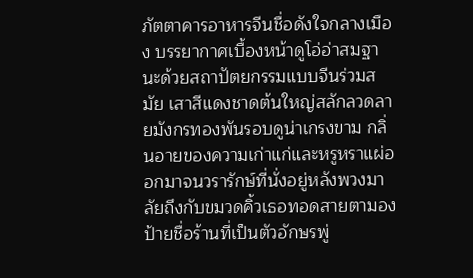ภัตตาคารอาหารจีนชื่อดังใจกลางเมือง บรรยากาศเบื้องหน้าดูโอ่อ่าสมฐานะด้วยสถาปัตยกรรมแบบจีนร่วมสมัย เสาสีแดงชาดต้นใหญ่สลักลวดลายมังกรทองพันรอบดูน่าเกรงขาม กลิ่นอายของความเก่าแก่และหรูหราแผ่ออกมาจนวรารักษ์ที่นั่งอยู่หลังพวงมาลัยถึงกับขมวดคิ้วเธอทอดสายตามองป้ายชื่อร้านที่เป็นตัวอักษรพู่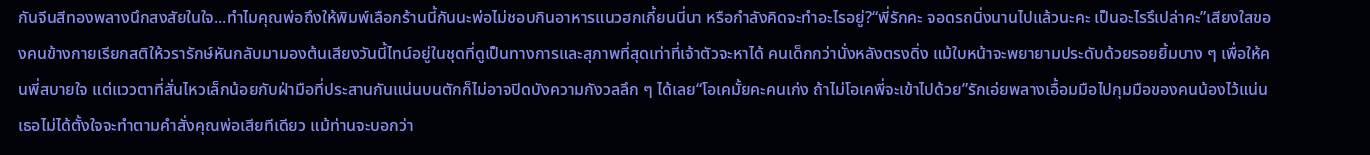กันจีนสีทองพลางนึกสงสัยในใจ...ทำไมคุณพ่อถึงให้พิมพ์เลือกร้านนี้กันนะพ่อไม่ชอบกินอาหารแนวฮกเกี้ยนนี่นา หรือกำลังคิดจะทำอะไรอยู่?“พี่รักคะ จอดรถนิ่งนานไปแล้วนะคะ เป็นอะไรรึเปล่าคะ”เสียงใสของคนข้างกายเรียกสติให้วรารักษ์หันกลับมามองต้นเสียงวันนี้ไทน์อยู่ในชุดที่ดูเป็นทางการและสุภาพที่สุดเท่าที่เจ้าตัวจะหาได้ คนเด็กกว่านั่งหลังตรงดิ่ง แม้ใบหน้าจะพยายามประดับด้วยรอยยิ้มบาง ๆ เพื่อให้คนพี่สบายใจ แต่แววตาที่สั่นไหวเล็กน้อยกับฝ่ามือที่ประสานกันแน่นบนตักก็ไม่อาจปิดบังความกังวลลึก ๆ ได้เลย“โอเคมั้ยคะคนเก่ง ถ้าไม่โอเคพี่จะเข้าไปด้วย”รักเอ่ยพลางเอื้อมมือไปกุมมือของคนน้องไว้แน่น เธอไม่ได้ตั้งใจจะทำตามคำสั่งคุณพ่อเสียทีเดียว แม้ท่านจะบอกว่า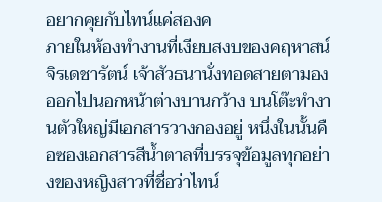อยากคุยกับไทน์แค่สองค
ภายในห้องทำงานที่เงียบสงบของคฤหาสน์จิรเดชารัตน์ เจ้าสัวธนานั่งทอดสายตามองออกไปนอกหน้าต่างบานกว้าง บนโต๊ะทำงานตัวใหญ่มีเอกสารวางกองอยู่ หนึ่งในนั้นคือซองเอกสารสีน้ำตาลที่บรรจุข้อมูลทุกอย่างของหญิงสาวที่ชื่อว่าไทน์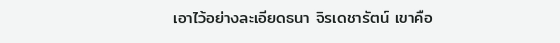เอาไว้อย่างละเอียดธนา จิรเดชารัตน์ เขาคือ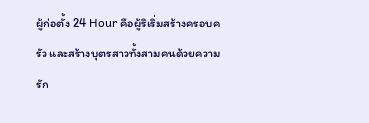ผู้ก่อตั้ง 24 Hour คือผู้ริเริ่มสร้างครอบครัว และสร้างบุตรสาวทั้งสามคนด้วยความรัก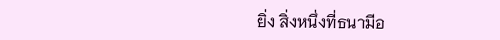ยิ่ง สิ่งหนึ่งที่ธนามีอ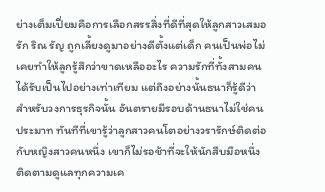ย่างเต็มเปี่ยมคือการเลือกสรรสิ่งที่ดีที่สุดให้ลูกสาวเสมอรัก ริณ รัญ ถูกเลี้ยงดูมาอย่างดีตั้งแต่เด็ก คนเป็นพ่อไม่เคยทำให้ลูกรู้สึกว่าขาดเหลืออะไร ความรักที่ทั้งสามคนได้รับเป็นไปอย่างเท่าเทียม แต่ถึงอย่างนั้นธนาก็รู้ดีว่า สำหรับวงการธุรกิจนั้น อันตรายมีรอบด้านธนาไม่ใช่คนประมาท ทันทีที่เขารู้ว่าลูกสาวคนโตอย่างวรารักษ์ติดต่อกับหญิงสาวคนหนึ่ง เขาก็ไม่รอช้าที่จะให้นักสืบมือหนึ่งติดตามดูแลทุกความเค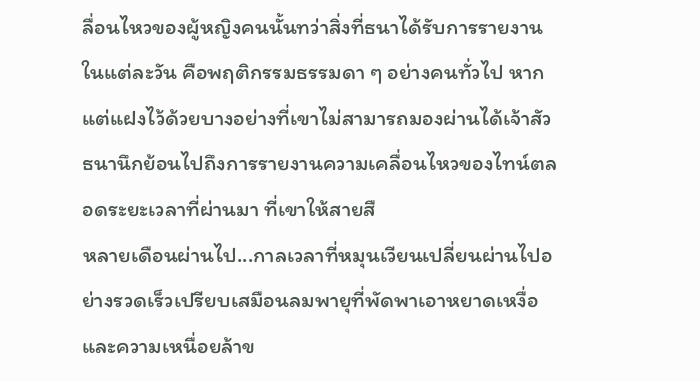ลื่อนไหวของผู้หญิงคนนั้นทว่าสิ่งที่ธนาได้รับการรายงานในแต่ละวัน คือพฤติกรรมธรรมดา ๆ อย่างคนทั่วไป หากแต่แฝงไว้ด้วยบางอย่างที่เขาไม่สามารถมองผ่านได้เจ้าสัวธนานึกย้อนไปถึงการรายงานความเคลื่อนไหวของไทน์ตลอดระยะเวลาที่ผ่านมา ที่เขาให้สายสื
หลายเดือนผ่านไป...กาลเวลาที่หมุนเวียนเปลี่ยนผ่านไปอย่างรวดเร็วเปรียบเสมือนลมพายุที่พัดพาเอาหยาดเหงื่อและความเหนื่อยล้าข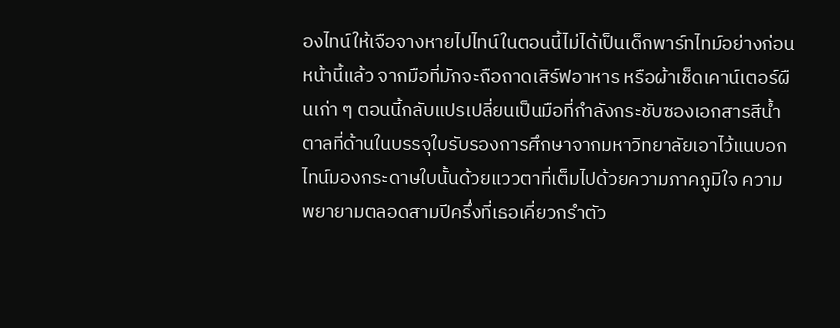องไทน์ให้เจือจางหายไปไทน์ในตอนนี้ไม่ได้เป็นเด็กพาร์ทไทม์อย่างก่อนหน้านี้แล้ว จากมือที่มักจะถือถาดเสิร์ฟอาหาร หรือผ้าเช็ดเคาน์เตอร์ผืนเก่า ๆ ตอนนี้กลับแปรเปลี่ยนเป็นมือที่กำลังกระชับซองเอกสารสีน้ำตาลที่ด้านในบรรจุใบรับรองการศึกษาจากมหาวิทยาลัยเอาไว้แนบอกไทน์มองกระดาษใบนั้นด้วยแววตาที่เต็มไปด้วยความภาคภูมิใจ ความพยายามตลอดสามปีครึ่งที่เธอเคี่ยวกรำตัว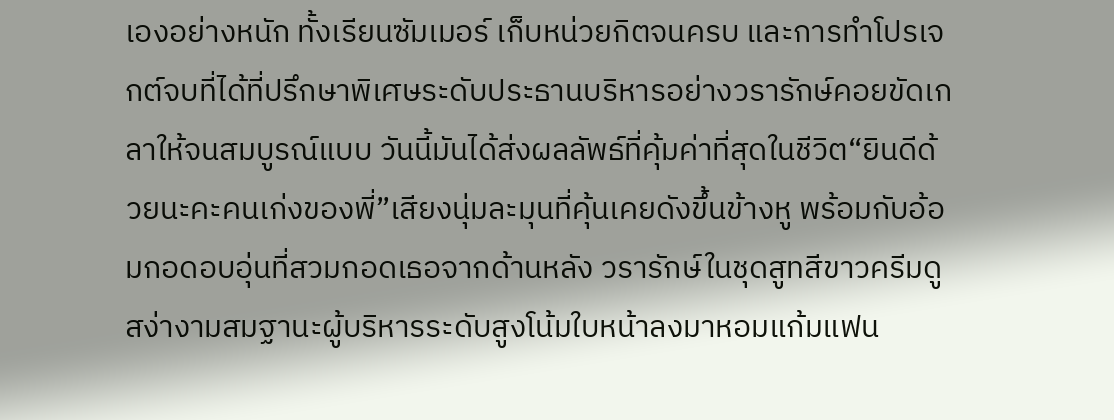เองอย่างหนัก ทั้งเรียนซัมเมอร์ เก็บหน่วยกิตจนครบ และการทำโปรเจกต์จบที่ได้ที่ปรึกษาพิเศษระดับประธานบริหารอย่างวรารักษ์คอยขัดเกลาให้จนสมบูรณ์แบบ วันนี้มันได้ส่งผลลัพธ์ที่คุ้มค่าที่สุดในชีวิต“ยินดีด้วยนะคะคนเก่งของพี่”เสียงนุ่มละมุนที่คุ้นเคยดังขึ้นข้างหู พร้อมกับอ้อมกอดอบอุ่นที่สวมกอดเธอจากด้านหลัง วรารักษ์ในชุดสูทสีขาวครีมดูสง่างามสมฐานะผู้บริหารระดับสูงโน้มใบหน้าลงมาหอมแก้มแฟน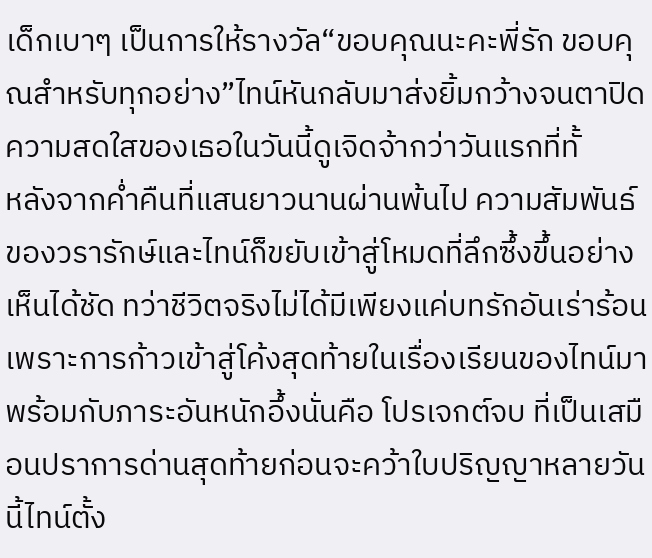เด็กเบาๆ เป็นการให้รางวัล“ขอบคุณนะคะพี่รัก ขอบคุณสำหรับทุกอย่าง”ไทน์หันกลับมาส่งยิ้มกว้างจนตาปิด ความสดใสของเธอในวันนี้ดูเจิดจ้ากว่าวันแรกที่ทั้
หลังจากค่ำคืนที่แสนยาวนานผ่านพ้นไป ความสัมพันธ์ของวรารักษ์และไทน์ก็ขยับเข้าสู่โหมดที่ลึกซึ้งขึ้นอย่างเห็นได้ชัด ทว่าชีวิตจริงไม่ได้มีเพียงแค่บทรักอันเร่าร้อน เพราะการก้าวเข้าสู่โค้งสุดท้ายในเรื่องเรียนของไทน์มาพร้อมกับภาระอันหนักอึ้งนั่นคือ โปรเจกต์จบ ที่เป็นเสมือนปราการด่านสุดท้ายก่อนจะคว้าใบปริญญาหลายวันนี้ไทน์ตั้ง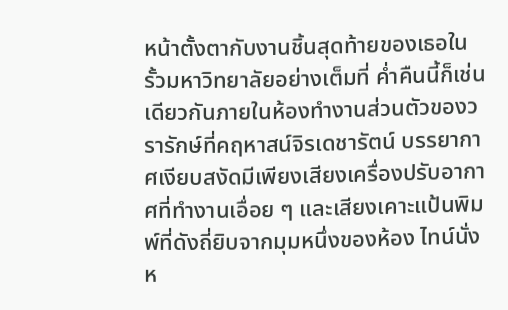หน้าตั้งตากับงานชิ้นสุดท้ายของเธอในรั้วมหาวิทยาลัยอย่างเต็มที่ ค่ำคืนนี้ก็เช่นเดียวกันภายในห้องทำงานส่วนตัวของวรารักษ์ที่คฤหาสน์จิรเดชารัตน์ บรรยากาศเงียบสงัดมีเพียงเสียงเครื่องปรับอากาศที่ทำงานเอื่อย ๆ และเสียงเคาะแป้นพิมพ์ที่ดังถี่ยิบจากมุมหนึ่งของห้อง ไทน์นั่งห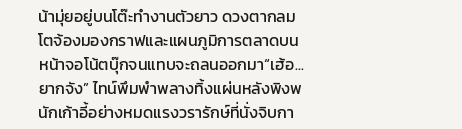น้ามุ่ยอยู่บนโต๊ะทำงานตัวยาว ดวงตากลมโตจ้องมองกราฟและแผนภูมิการตลาดบนหน้าจอโน้ตบุ๊กจนแทบจะถลนออกมา“เฮ้อ...ยากจัง” ไทน์พึมพำพลางทิ้งแผ่นหลังพิงพนักเก้าอี้อย่างหมดแรงวรารักษ์ที่นั่งจิบกา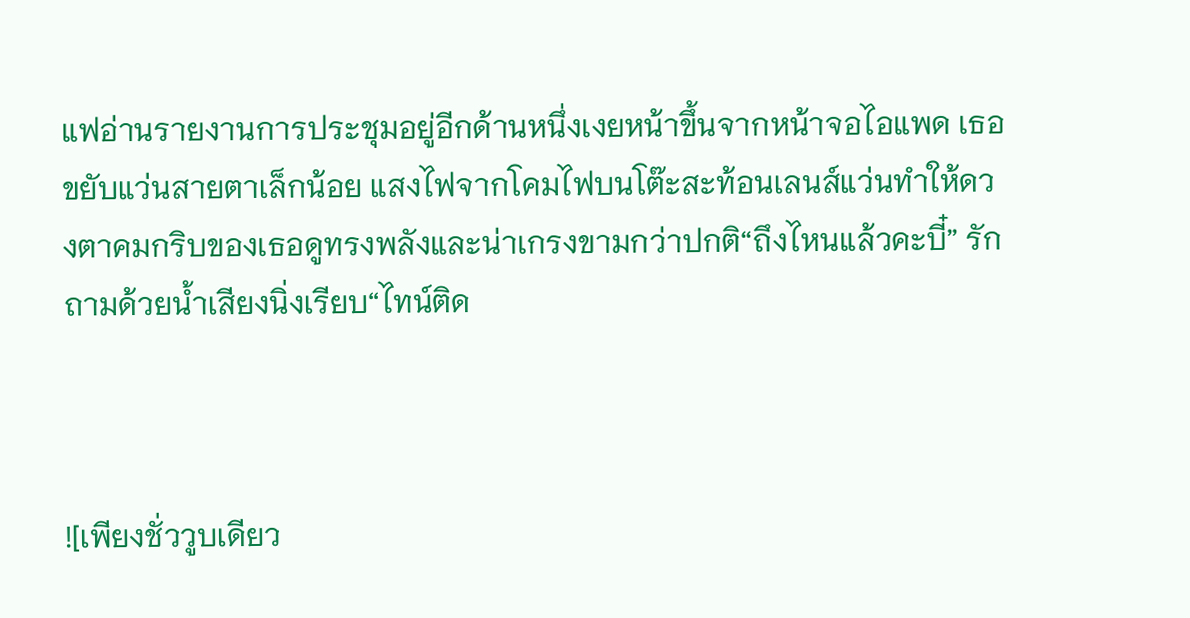แฟอ่านรายงานการประชุมอยู่อีกด้านหนึ่งเงยหน้าขึ้นจากหน้าจอไอแพด เธอขยับแว่นสายตาเล็กน้อย แสงไฟจากโคมไฟบนโต๊ะสะท้อนเลนส์แว่นทำให้ดวงตาคมกริบของเธอดูทรงพลังและน่าเกรงขามกว่าปกติ“ถึงไหนแล้วคะบี๋” รักถามด้วยน้ำเสียงนิ่งเรียบ“ไทน์ติด



![เพียงชั่ววูบเดียว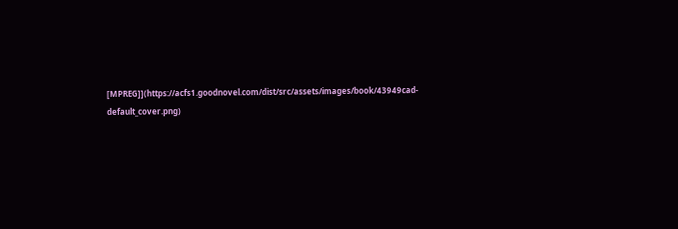[MPREG]](https://acfs1.goodnovel.com/dist/src/assets/images/book/43949cad-default_cover.png)